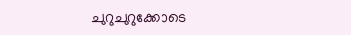ചുറുചുറുക്കോടെ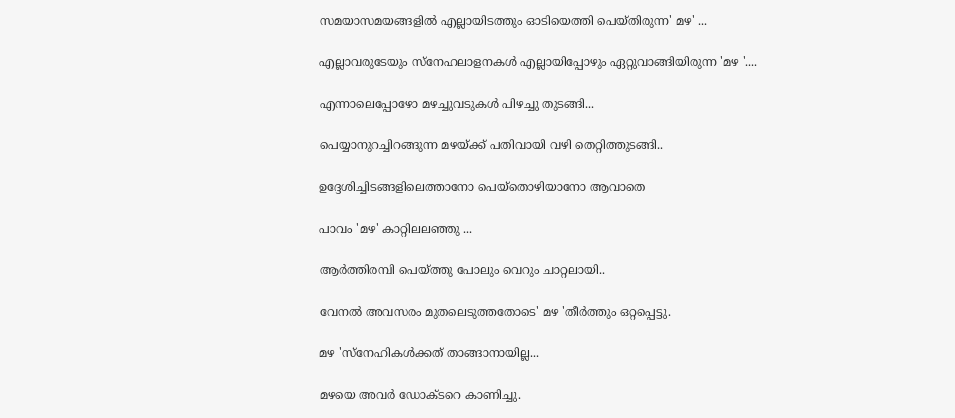സമയാസമയങ്ങളില്‍ എല്ലായിടത്തും ഓടിയെത്തി പെയ്തിരുന്ന' മഴ' ...

എല്ലാവരുടേയും സ്‌നേഹലാളനകള്‍ എല്ലായിപ്പോഴും ഏറ്റുവാങ്ങിയിരുന്ന 'മഴ '....

എന്നാലെപ്പോഴോ മഴച്ചുവടുകള്‍ പിഴച്ചു തുടങ്ങി...

പെയ്യാനുറച്ചിറങ്ങുന്ന മഴയ്ക്ക് പതിവായി വഴി തെറ്റിത്തുടങ്ങി..

ഉദ്ദേശിച്ചിടങ്ങളിലെത്താനോ പെയ്‌തൊഴിയാനോ ആവാതെ

പാവം 'മഴ' കാറ്റിലലഞ്ഞു ...

ആര്‍ത്തിരമ്പി പെയ്ത്തു പോലും വെറും ചാറ്റലായി..

വേനല്‍ അവസരം മുതലെടുത്തതോടെ' മഴ 'തീര്‍ത്തും ഒറ്റപ്പെട്ടു.

മഴ 'സ്‌നേഹികള്‍ക്കത് താങ്ങാനായില്ല...

മഴയെ അവര്‍ ഡോക്ടറെ കാണിച്ചു.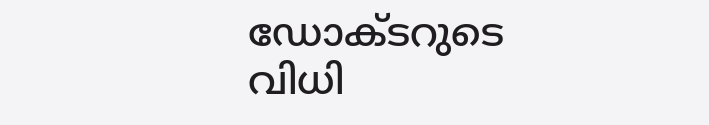ഡോക്ടറുടെ വിധി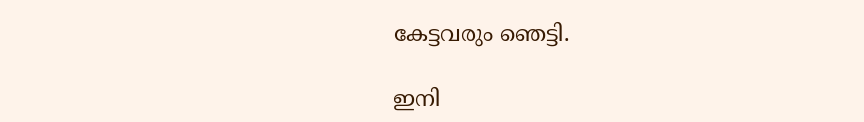കേട്ടവരും ഞെട്ടി.

ഇനി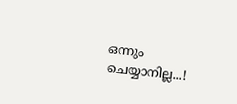ഒന്നും ചെയ്യാനില്ല...!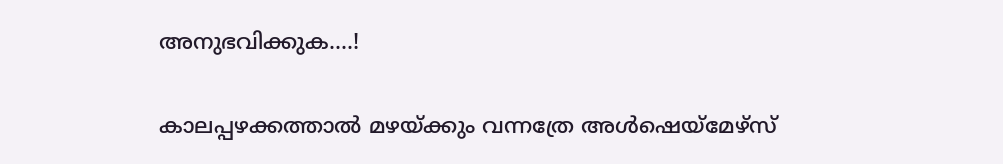അനുഭവിക്കുക....!

കാലപ്പഴക്കത്താല്‍ മഴയ്ക്കും വന്നത്രേ അള്‍ഷെയ്‌മേഴ്‌സ്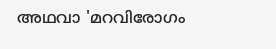അഥവാ 'മറവിരോഗം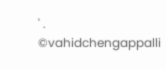' .
©vahidchengappalli